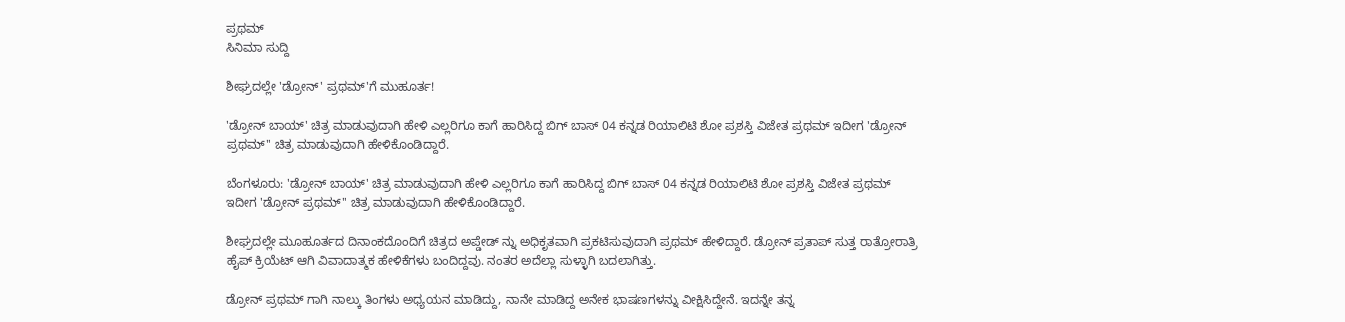ಪ್ರಥಮ್
ಸಿನಿಮಾ ಸುದ್ದಿ

ಶೀಘ್ರದಲ್ಲೇ 'ಡ್ರೋನ್' ಪ್ರಥಮ್'ಗೆ ಮುಹೂರ್ತ!

'ಡ್ರೋನ್ ಬಾಯ್' ಚಿತ್ರ ಮಾಡುವುದಾಗಿ ಹೇಳಿ ಎಲ್ಲರಿಗೂ ಕಾಗೆ ಹಾರಿಸಿದ್ದ ಬಿಗ್ ಬಾಸ್ 04 ಕನ್ನಡ ರಿಯಾಲಿಟಿ ಶೋ ಪ್ರಶಸ್ತಿ ವಿಜೇತ ಪ್ರಥಮ್ ಇದೀಗ 'ಡ್ರೋನ್ ಪ್ರಥಮ್'' ಚಿತ್ರ ಮಾಡುವುದಾಗಿ ಹೇಳಿಕೊಂಡಿದ್ದಾರೆ.

ಬೆಂಗಳೂರು: 'ಡ್ರೋನ್ ಬಾಯ್' ಚಿತ್ರ ಮಾಡುವುದಾಗಿ ಹೇಳಿ ಎಲ್ಲರಿಗೂ ಕಾಗೆ ಹಾರಿಸಿದ್ದ ಬಿಗ್ ಬಾಸ್ 04 ಕನ್ನಡ ರಿಯಾಲಿಟಿ ಶೋ ಪ್ರಶಸ್ತಿ ವಿಜೇತ ಪ್ರಥಮ್ ಇದೀಗ 'ಡ್ರೋನ್ ಪ್ರಥಮ್'' ಚಿತ್ರ ಮಾಡುವುದಾಗಿ ಹೇಳಿಕೊಂಡಿದ್ದಾರೆ.

ಶೀಘ್ರದಲ್ಲೇ ಮೂಹೂರ್ತದ ದಿನಾಂಕದೊಂದಿಗೆ ಚಿತ್ರದ ಅಪ್ಡೇಡ್ ನ್ನು ಅಧಿಕೃತವಾಗಿ ಪ್ರಕಟಿಸುವುದಾಗಿ ಪ್ರಥಮ್ ಹೇಳಿದ್ದಾರೆ. ಡ್ರೋನ್ ಪ್ರತಾಪ್ ಸುತ್ತ ರಾತ್ರೋರಾತ್ರಿ ಹೈಪ್ ಕ್ರಿಯೆಟ್ ಆಗಿ ವಿವಾದಾತ್ಮಕ ಹೇಳಿಕೆಗಳು ಬಂದಿದ್ದವು. ನಂತರ ಅದೆಲ್ಲಾ ಸುಳ್ಳಾಗಿ ಬದಲಾಗಿತ್ತು.

ಡ್ರೋನ್ ಪ್ರಥಮ್ ಗಾಗಿ ನಾಲ್ಕು ತಿಂಗಳು ಅಧ್ಯಯನ ಮಾಡಿದ್ದು, ನಾನೇ ಮಾಡಿದ್ದ ಅನೇಕ ಭಾಷಣಗಳನ್ನು ವೀಕ್ಷಿಸಿದ್ದೇನೆ. ಇದನ್ನೇ ತನ್ನ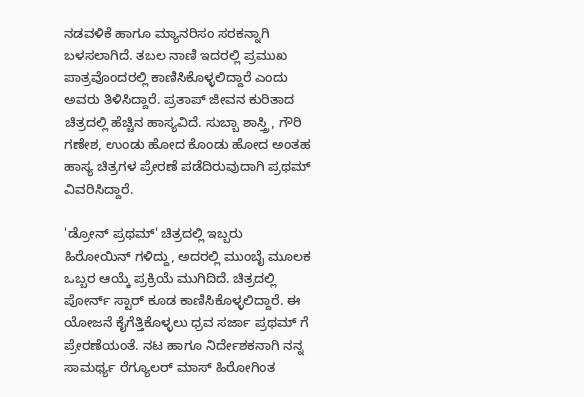ನಡವಳಿಕೆ ಹಾಗೂ ಮ್ಯಾನರಿಸಂ ಸರಕನ್ನಾಗಿ ಬಳಸಲಾಗಿದೆ. ತಬಲ ನಾಣಿ ಇದರಲ್ಲಿ ಪ್ರಮುಖ ಪಾತ್ರವೊಂದರಲ್ಲಿ ಕಾಣಿಸಿಕೊಳ್ಳಲಿದ್ದಾರೆ ಎಂದು ಅವರು ತಿಳಿಸಿದ್ದಾರೆ. ಪ್ರತಾಪ್ ಜೀವನ ಕುರಿತಾದ ಚಿತ್ರದಲ್ಲಿ ಹೆಚ್ಚಿನ ಹಾಸ್ಯವಿದೆ. ಸುಬ್ಬಾ ಶಾಸ್ತ್ರಿ, ಗೌರಿ ಗಣೇಶ, ಉಂಡು ಹೋದ ಕೊಂಡು ಹೋದ ಅಂತಹ ಹಾಸ್ಯ ಚಿತ್ರಗಳ ಪ್ರೇರಣೆ ಪಡೆದಿರುವುದಾಗಿ ಪ್ರಥಮ್ ವಿವರಿಸಿದ್ದಾರೆ.

'ಡ್ರೋನ್ ಪ್ರಥಮ್' ಚಿತ್ರದಲ್ಲಿ ಇಬ್ಬರು ಹಿರೋಯಿನ್ ಗಳಿದ್ದು, ಅದರಲ್ಲಿ ಮುಂಬೈ ಮೂಲಕ ಒಬ್ಬರ ಆಯ್ಕೆ ಪ್ರಕ್ರಿಯೆ ಮುಗಿದಿದೆ. ಚಿತ್ರದಲ್ಲಿ ಪೋರ್ನ್ ಸ್ಟಾರ್ ಕೂಡ ಕಾಣಿಸಿಕೊಳ್ಳಲಿದ್ದಾರೆ. ಈ ಯೋಜನೆ ಕೈಗೆತ್ತಿಕೊಳ್ಳಲು ಧ್ರವ ಸರ್ಜಾ ಪ್ರಥಮ್ ಗೆ ಪ್ರೇರಣೆಯಂತೆ. ನಟ ಹಾಗೂ ನಿರ್ದೇಶಕನಾಗಿ ನನ್ನ ಸಾಮರ್ಥ್ಯ ರೆಗ್ಯೂಲರ್ ಮಾಸ್ ಹಿರೋಗಿಂತ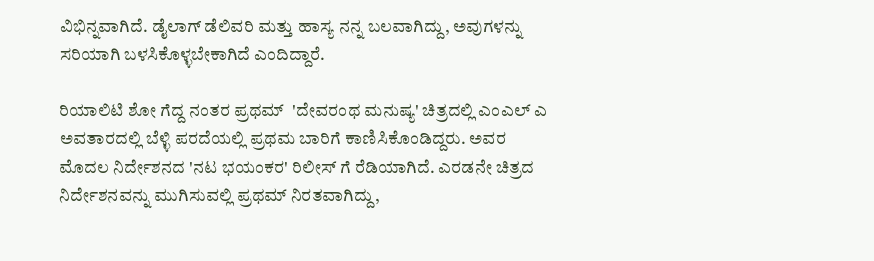ವಿಭಿನ್ನವಾಗಿದೆ. ಡೈಲಾಗ್ ಡೆಲಿವರಿ ಮತ್ತು ಹಾಸ್ಯ ನನ್ನ ಬಲವಾಗಿದ್ದು, ಅವುಗಳನ್ನು ಸರಿಯಾಗಿ ಬಳಸಿಕೊಳ್ಳಬೇಕಾಗಿದೆ ಎಂದಿದ್ದಾರೆ.

ರಿಯಾಲಿಟಿ ಶೋ ಗೆದ್ದ ನಂತರ ಪ್ರಥಮ್  'ದೇವರಂಥ ಮನುಷ್ಯ' ಚಿತ್ರದಲ್ಲಿ ಎಂಎಲ್ ಎ ಅವತಾರದಲ್ಲಿ ಬೆಳ್ಳಿ ಪರದೆಯಲ್ಲಿ ಪ್ರಥಮ ಬಾರಿಗೆ ಕಾಣಿಸಿಕೊಂಡಿದ್ದರು. ಅವರ ಮೊದಲ ನಿರ್ದೇಶನದ 'ನಟ ಭಯಂಕರ' ರಿಲೀಸ್ ಗೆ ರೆಡಿಯಾಗಿದೆ. ಎರಡನೇ ಚಿತ್ರದ ನಿರ್ದೇಶನವನ್ನು ಮುಗಿಸುವಲ್ಲಿ ಪ್ರಥಮ್ ನಿರತವಾಗಿದ್ದು,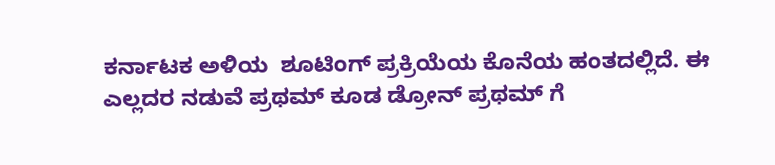ಕರ್ನಾಟಕ ಅಳಿಯ  ಶೂಟಿಂಗ್ ಪ್ರಕ್ರಿಯೆಯ ಕೊನೆಯ ಹಂತದಲ್ಲಿದೆ. ಈ ಎಲ್ಲದರ ನಡುವೆ ಪ್ರಥಮ್ ಕೂಡ ಡ್ರೋನ್ ಪ್ರಥಮ್ ಗೆ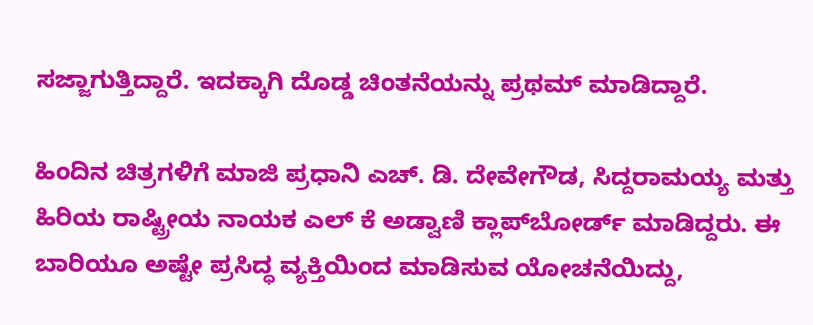ಸಜ್ಜಾಗುತ್ತಿದ್ದಾರೆ. ಇದಕ್ಕಾಗಿ ದೊಡ್ಡ ಚಿಂತನೆಯನ್ನು ಪ್ರಥಮ್ ಮಾಡಿದ್ದಾರೆ.

ಹಿಂದಿನ ಚಿತ್ರಗಳಿಗೆ ಮಾಜಿ ಪ್ರಧಾನಿ ಎಚ್. ಡಿ. ದೇವೇಗೌಡ, ಸಿದ್ದರಾಮಯ್ಯ ಮತ್ತು ಹಿರಿಯ ರಾಷ್ಟ್ರೀಯ ನಾಯಕ ಎಲ್ ಕೆ ಅಡ್ವಾಣಿ ಕ್ಲಾಪ್‌ಬೋರ್ಡ್ ಮಾಡಿದ್ದರು. ಈ ಬಾರಿಯೂ ಅಷ್ಟೇ ಪ್ರಸಿದ್ಧ ವ್ಯಕ್ತಿಯಿಂದ ಮಾಡಿಸುವ ಯೋಚನೆಯಿದ್ದು,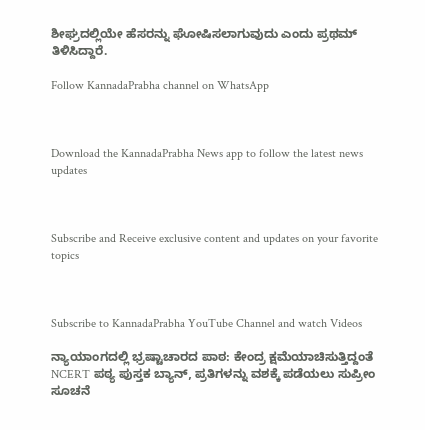ಶೀಘ್ರದಲ್ಲಿಯೇ ಹೆಸರನ್ನು ಘೋಷಿಸಲಾಗುವುದು ಎಂದು ಪ್ರಥಮ್ ತಿಳಿಸಿದ್ದಾರೆ.

Follow KannadaPrabha channel on WhatsApp



Download the KannadaPrabha News app to follow the latest news updates



Subscribe and Receive exclusive content and updates on your favorite topics



Subscribe to KannadaPrabha YouTube Channel and watch Videos

ನ್ಯಾಯಾಂಗದಲ್ಲಿ ಭ್ರಷ್ಟಾಚಾರದ ಪಾಠ: ಕೇಂದ್ರ ಕ್ಷಮೆಯಾಚಿಸುತ್ತಿದ್ದಂತೆ NCERT ಪಠ್ಯ ಪುಸ್ತಕ ಬ್ಯಾನ್, ಪ್ರತಿಗಳನ್ನು ವಶಕ್ಕೆ ಪಡೆಯಲು ಸುಪ್ರೀಂ ಸೂಚನೆ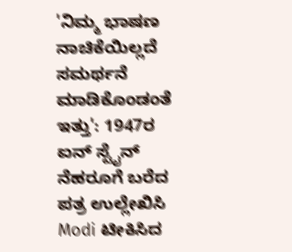'ನಿಮ್ಮ ಭಾಷಣ ನಾಚಿಕೆಯಿಲ್ಲದೆ ಸಮರ್ಥನೆ ಮಾಡಿಕೊಂಡಂತೆ ಇತ್ತು': 1947ರ ಐನ್ ಸ್ಟೈನ್ ನೆಹರೂಗೆ ಬರೆದ ಪತ್ರ ಉಲ್ಲೇಖಿಸಿ Modi ಟೀಕಿಸಿದ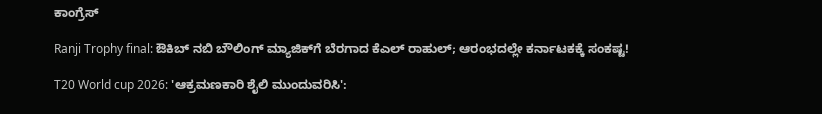ಕಾಂಗ್ರೆಸ್

Ranji Trophy final: ಔಕಿಬ್ ನಬಿ ಬೌಲಿಂಗ್ ಮ್ಯಾಜಿಕ್‌ಗೆ ಬೆರಗಾದ ಕೆಎಲ್ ರಾಹುಲ್; ಆರಂಭದಲ್ಲೇ ಕರ್ನಾಟಕಕ್ಕೆ ಸಂಕಷ್ಟ!

T20 World cup 2026: 'ಆಕ್ರಮಣಕಾರಿ ಶೈಲಿ ಮುಂದುವರಿಸಿ':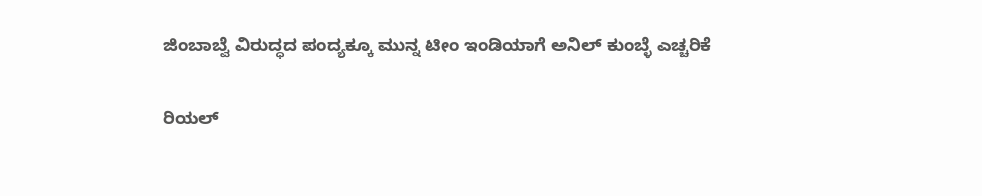ಜಿಂಬಾಬ್ವೆ ವಿರುದ್ಧದ ಪಂದ್ಯಕ್ಕೂ ಮುನ್ನ ಟೀಂ ಇಂಡಿಯಾಗೆ ಅನಿಲ್ ಕುಂಬ್ಳೆ ಎಚ್ಚರಿಕೆ

ರಿಯಲ್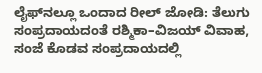ಲೈಫ್‌ನಲ್ಲೂ ಒಂದಾದ ರೀಲ್ ಜೋಡಿ: ತೆಲುಗು ಸಂಪ್ರದಾಯದಂತೆ ರಶ್ಮಿಕಾ–ವಿಜಯ್ ವಿವಾಹ, ಸಂಜೆ ಕೊಡವ ಸಂಪ್ರದಾಯದಲ್ಲಿ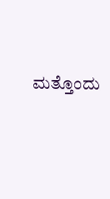ಮತ್ತೊಂದು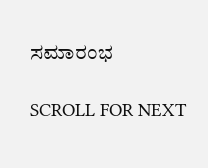ಸಮಾರಂಭ

SCROLL FOR NEXT